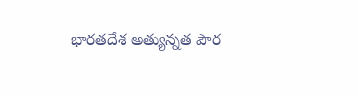భారతదేశ అత్యున్నత పౌర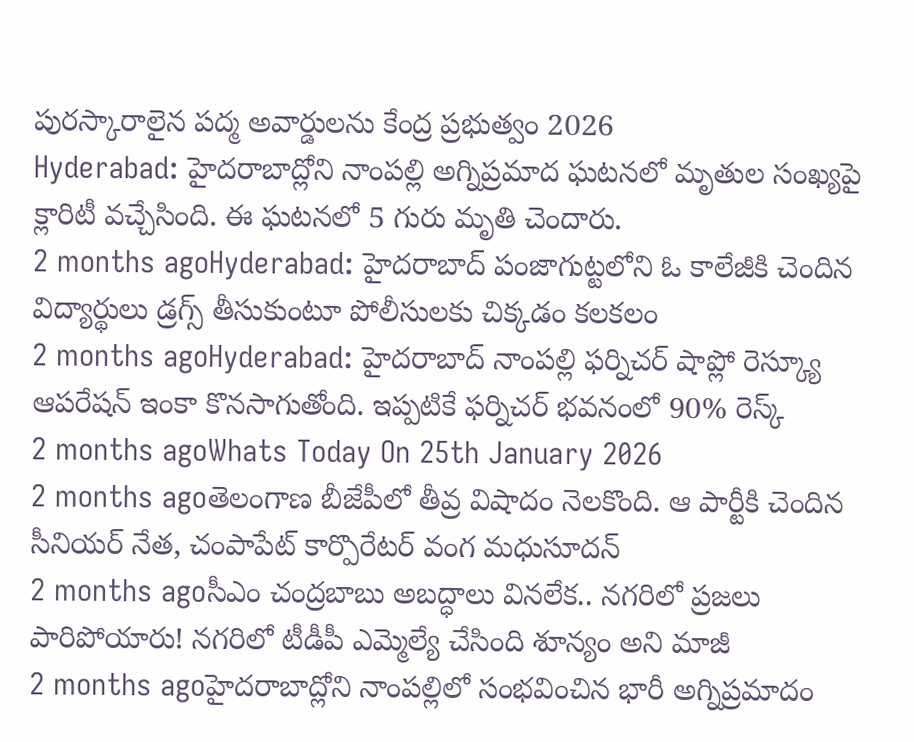పురస్కారాలైన పద్మ అవార్డులను కేంద్ర ప్రభుత్వం 2026
Hyderabad: హైదరాబాద్లోని నాంపల్లి అగ్నిప్రమాద ఘటనలో మృతుల సంఖ్యపై క్లారిటీ వచ్చేసింది. ఈ ఘటనలో 5 గురు మృతి చెందారు.
2 months agoHyderabad: హైదరాబాద్ పంజాగుట్టలోని ఓ కాలేజీకి చెందిన విద్యార్థులు డ్రగ్స్ తీసుకుంటూ పోలీసులకు చిక్కడం కలకలం
2 months agoHyderabad: హైదరాబాద్ నాంపల్లి ఫర్నిచర్ షాప్లో రెస్క్యూ ఆపరేషన్ ఇంకా కొనసాగుతోంది. ఇప్పటికే ఫర్నిచర్ భవనంలో 90% రెస్క్
2 months agoWhats Today On 25th January 2026
2 months agoతెలంగాణ బీజేపీలో తీవ్ర విషాదం నెలకొంది. ఆ పార్టీకి చెందిన సీనియర్ నేత, చంపాపేట్ కార్పొరేటర్ వంగ మధుసూదన్
2 months agoసీఎం చంద్రబాబు అబద్ధాలు వినలేక.. నగరిలో ప్రజలు పారిపోయారు! నగరిలో టీడీపీ ఎమ్మెల్యే చేసింది శూన్యం అని మాజీ
2 months agoహైదరాబాద్లోని నాంపల్లిలో సంభవించిన భారీ అగ్నిప్రమాదం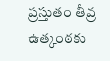ప్రస్తుతం తీవ్ర ఉత్కంఠకు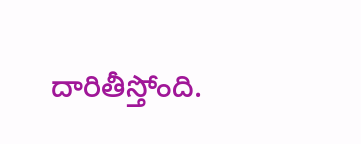దారితీస్తోంది.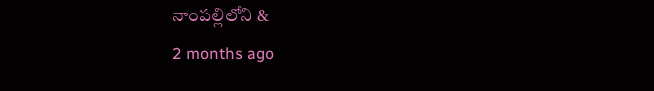నాంపల్లిలోని &
2 months ago